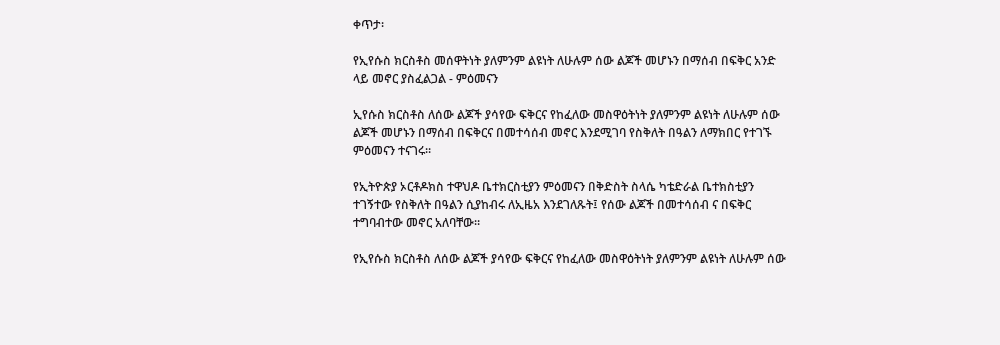ቀጥታ፡

የኢየሱስ ክርስቶስ መሰዋትነት ያለምንም ልዩነት ለሁሉም ሰው ልጆች መሆኑን በማሰብ በፍቅር አንድ ላይ መኖር ያስፈልጋል - ምዕመናን

ኢየሱስ ክርስቶስ ለሰው ልጆች ያሳየው ፍቅርና የከፈለው መስዋዕትነት ያለምንም ልዩነት ለሁሉም ሰው ልጆች መሆኑን በማሰብ በፍቅርና በመተሳሰብ መኖር እንደሚገባ የስቅለት በዓልን ለማክበር የተገኙ ምዕመናን ተናገሩ።

የኢትዮጵያ ኦርቶዶክስ ተዋህዶ ቤተክርስቲያን ምዕመናን በቅድስት ስላሴ ካቴድራል ቤተክስቲያን ተገኝተው የስቅለት በዓልን ሲያከብሩ ለኢዜአ እንደገለጹት፤ የሰው ልጆች በመተሳሰብ ና በፍቅር ተግባብተው መኖር አለባቸው።

የኢየሱስ ክርስቶስ ለሰው ልጆች ያሳየው ፍቅርና የከፈለው መስዋዕትነት ያለምንም ልዩነት ለሁሉም ሰው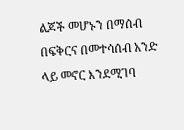ልጆች መሆኑን በማሰብ በፍቅርና በመተሳሰብ አንድ ላይ መኖር እንደሚገባ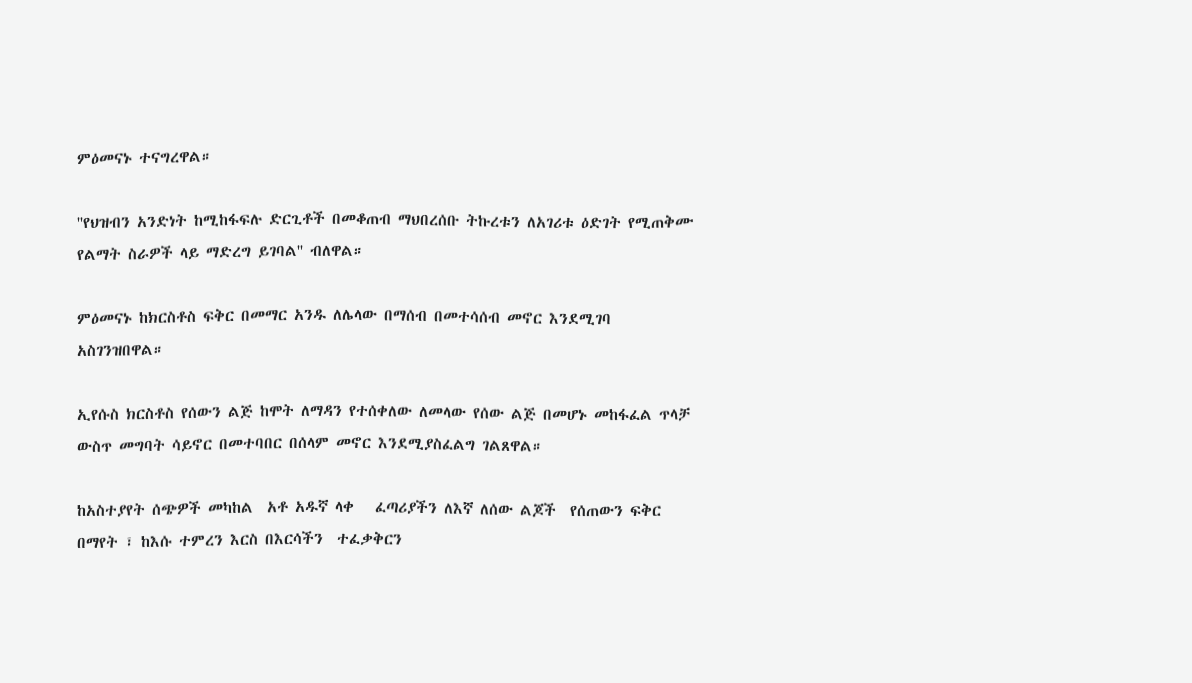ምዕመናኑ ተናግረዋል።

''የህዝብን አንድነት ከሚከፋፍሉ ድርጊቶች በመቆጠብ ማህበረሰቡ ትኩረቱን ለአገሪቱ ዕድገት የሚጠቅሙ የልማት ስራዎች ላይ ማድረግ ይገባል'' ብለዋል።

ምዕመናኑ ከክርስቶስ ፍቅር በመማር አንዱ ለሌላው በማሰብ በመተሳሰብ መኖር እንደሚገባ አስገንዝበዋል።

ኢየሱስ ክርስቶስ የሰውን ልጅ ከሞት ለማዳን የተሰቀለው ለመላው የሰው ልጅ በመሆኑ መከፋፈል ጥላቻ ውስጥ መግባት ሳይኖር በመተባበር በሰላም መኖር እንደሚያስፈልግ ገልጸዋል።

ከአስተያየት ሰጭዎች መካከል  አቶ አዱኛ ላቀ   ፈጣሪያችን ለእኛ ለሰው ልጆች  የሰጠውን ፍቅር በማየት ፣ ከእሱ ተምረን እርስ በእርሳችን  ተፈቃቅርን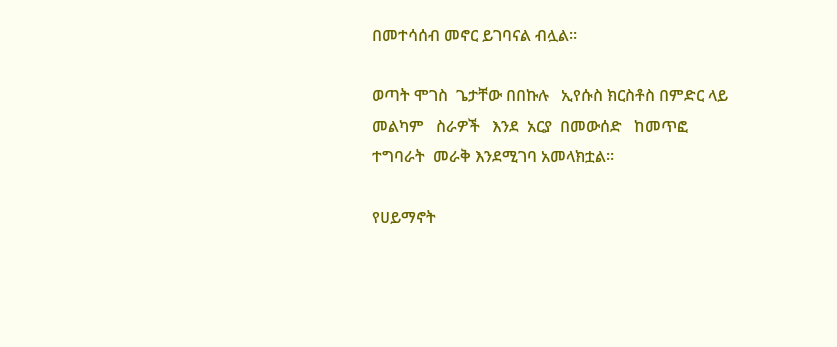በመተሳሰብ መኖር ይገባናል ብሏል፡፡

ወጣት ሞገስ  ጌታቸው በበኩሉ   ኢየሱስ ክርስቶስ በምድር ላይ   መልካም   ስራዎች   እንደ  አርያ  በመውሰድ   ከመጥፎ ተግባራት  መራቅ እንደሚገባ አመላክቷል፡፡

የሀይማኖት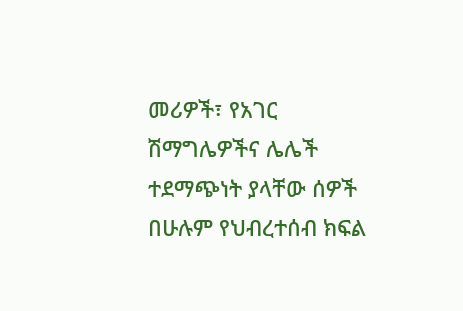መሪዎች፣ የአገር ሽማግሌዎችና ሌሌች ተደማጭነት ያላቸው ሰዎች በሁሉም የህብረተሰብ ክፍል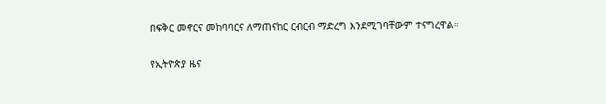በፍቅር መኖርና መከባባርና ለማጠናከር ርብርብ ማድረግ እንደሚገባቸውም ተናግረዋል።

የኢትዮጵያ ዜና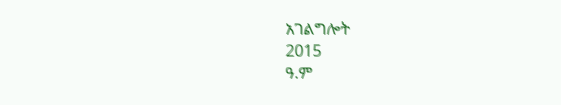አገልግሎት
2015
ዓ.ም